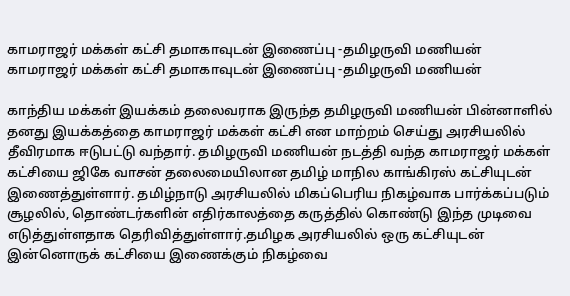காமராஜர் மக்கள் கட்சி தமாகாவுடன் இணைப்பு -தமிழருவி மணியன்
காமராஜர் மக்கள் கட்சி தமாகாவுடன் இணைப்பு -தமிழருவி மணியன்

காந்திய மக்கள் இயக்கம் தலைவராக இருந்த தமிழருவி மணியன் பின்னாளில் தனது இயக்கத்தை காமராஜர் மக்கள் கட்சி என மாற்றம் செய்து அரசியலில் தீவிரமாக ஈடுபட்டு வந்தார். தமிழருவி மணியன் நடத்தி வந்த காமராஜர் மக்கள் கட்சியை ஜிகே வாசன் தலைமையிலான தமிழ் மாநில காங்கிரஸ் கட்சியுடன் இணைத்துள்ளார். தமிழ்நாடு அரசியலில் மிகப்பெரிய நிகழ்வாக பார்க்கப்படும் சூழலில், தொண்டர்களின் எதிர்காலத்தை கருத்தில் கொண்டு இந்த முடிவை எடுத்துள்ளதாக தெரிவித்துள்ளார்.தமிழக அரசியலில் ஒரு கட்சியுடன் இன்னொருக் கட்சியை இணைக்கும் நிகழ்வை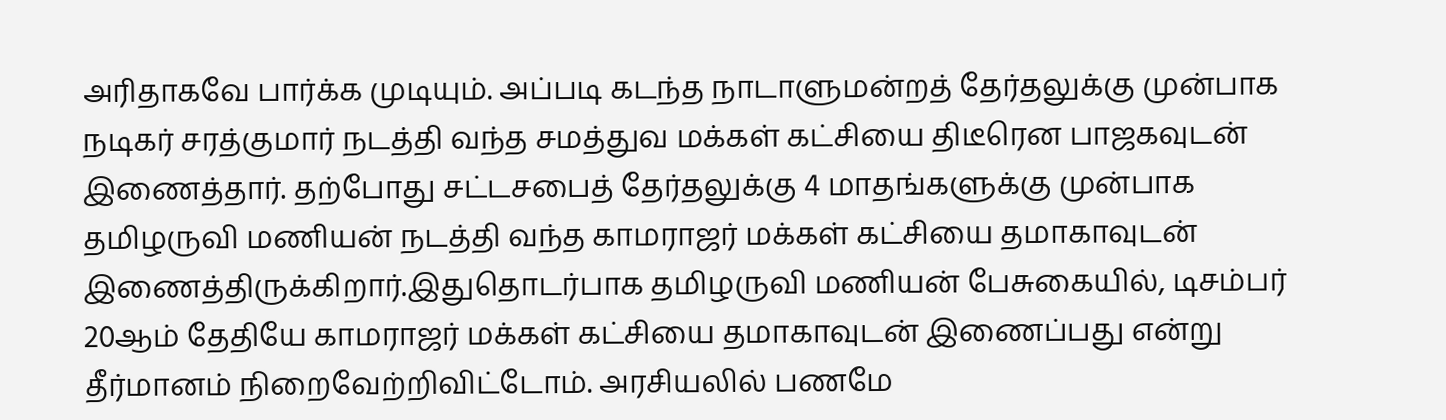அரிதாகவே பார்க்க முடியும். அப்படி கடந்த நாடாளுமன்றத் தேர்தலுக்கு முன்பாக நடிகர் சரத்குமார் நடத்தி வந்த சமத்துவ மக்கள் கட்சியை திடீரென பாஜகவுடன் இணைத்தார். தற்போது சட்டசபைத் தேர்தலுக்கு 4 மாதங்களுக்கு முன்பாக தமிழருவி மணியன் நடத்தி வந்த காமராஜர் மக்கள் கட்சியை தமாகாவுடன் இணைத்திருக்கிறார்.இதுதொடர்பாக தமிழருவி மணியன் பேசுகையில், டிசம்பர் 20ஆம் தேதியே காமராஜர் மக்கள் கட்சியை தமாகாவுடன் இணைப்பது என்று தீர்மானம் நிறைவேற்றிவிட்டோம். அரசியலில் பணமே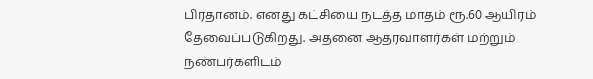பிரதானம். எனது கட்சியை நடத்த மாதம் ரூ.60 ஆயிரம் தேவைப்படுகிறது. அதனை ஆதரவாளர்கள் மற்றும் நண்பர்களிடம்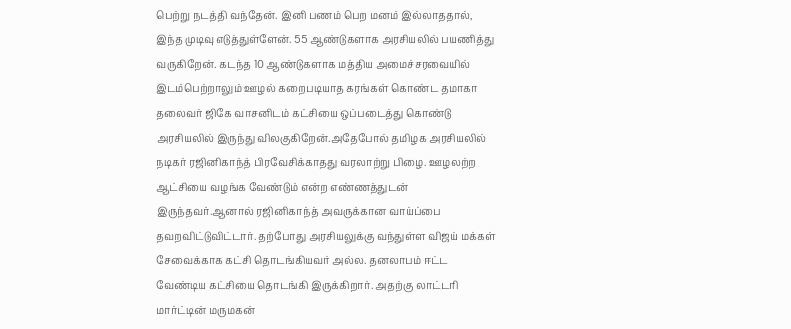பெற்று நடத்தி வந்தேன். இனி பணம் பெற மனம் இல்லாததால், இந்த முடிவு எடுத்துள்ளேன். 55 ஆண்டுகளாக அரசியலில் பயணித்து வருகிறேன். கடந்த 10 ஆண்டுகளாக மத்திய அமைச்சரவையில் இடம்பெற்றாலும் ஊழல் கறைபடியாத கரங்கள் கொண்ட தமாகா தலைவர் ஜிகே வாசனிடம் கட்சியை ஒப்படைத்து கொண்டு அரசியலில் இருந்து விலகுகிறேன்.அதேபோல் தமிழக அரசியலில் நடிகர் ரஜினிகாந்த் பிரவேசிக்காதது வரலாற்று பிழை. ஊழலற்ற ஆட்சியை வழங்க வேண்டும் என்ற எண்ணத்துடன் இருந்தவர்.ஆனால் ரஜினிகாந்த் அவருக்கான வாய்ப்பை தவறவிட்டுவிட்டார். தற்போது அரசியலுக்கு வந்துள்ள விஜய் மக்கள் சேவைக்காக கட்சி தொடங்கியவர் அல்ல. தனலாபம் ஈட்ட வேண்டிய கட்சியை தொடங்கி இருக்கிறார். அதற்கு லாட்டரி மார்ட்டின் மருமகன்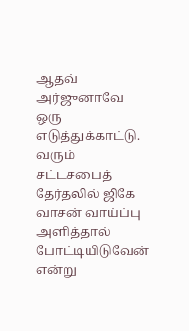ஆதவ் அர்ஜுனாவே ஒரு எடுத்துக்காட்டு. வரும் சட்டசபைத் தேர்தலில் ஜிகே வாசன் வாய்ப்பு அளித்தால் போட்டியிடுவேன் என்று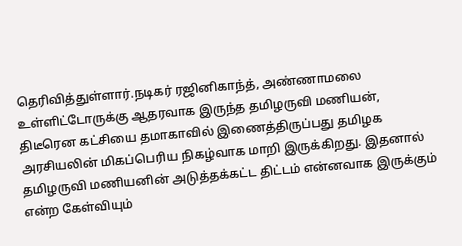தெரிவித்துள்ளார்.நடிகர் ரஜினிகாந்த், அண்ணாமலை உள்ளிட்டோருக்கு ஆதரவாக இருந்த தமிழருவி மணியன், திடீரென கட்சியை தமாகாவில் இணைத்திருப்பது தமிழக அரசியலின் மிகப்பெரிய நிகழ்வாக மாறி இருக்கிறது. இதனால் தமிழருவி மணியனின் அடுத்தக்கட்ட திட்டம் என்னவாக இருக்கும் என்ற கேள்வியும்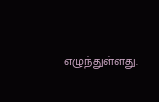எழுந்துள்ளது.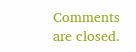Comments are closed.